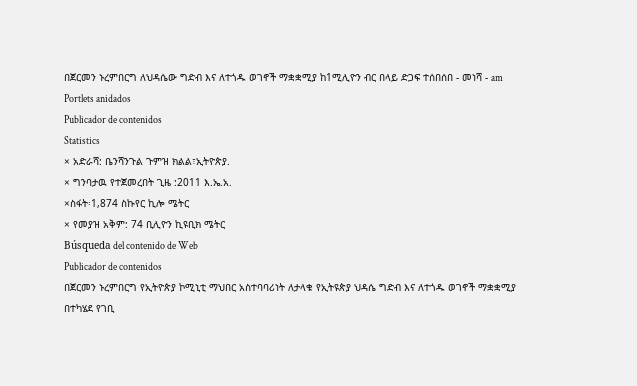በጀርመን ኑረምበርግ ለህዳሴው ግድብ እና ለተጎዱ ወገኖች ማቋቋሚያ ከ1ሚሊዮን ብር በላይ ድጋፍ ተሰበሰበ - መነሻ - am
Portlets anidados
Publicador de contenidos
Statistics
× አድራሻ: ቤንሻንጉል ጉምዝ ክልል፣ኢትዮጵያ.
× ግንባታዉ የተጀመረበት ጊዜ :2011 እ.ኤ.አ.
×ስፋት፡1,874 ስኩየር ኪሎ ሜትር
× የመያዝ አቅም: 74 ቢሊዮን ኪዩቢክ ሜትር
Búsqueda del contenido de Web
Publicador de contenidos
በጀርመን ኑረምበርግ የኢትዮጵያ ኮሚኒቲ ማህበር አስተባባሪነት ለታላቁ የኢትዩጵያ ህዳሴ ግድብ እና ለተጎዱ ወገኖች ማቋቋሚያ በተካሄደ የገቢ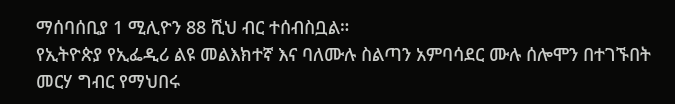ማሰባሰቢያ 1 ሚሊዮን 88 ሺህ ብር ተሰብስቧል።
የኢትዮጵያ የኢፌዲሪ ልዩ መልእክተኛ እና ባለሙሉ ስልጣን አምባሳደር ሙሉ ሰሎሞን በተገኙበት መርሃ ግብር የማህበሩ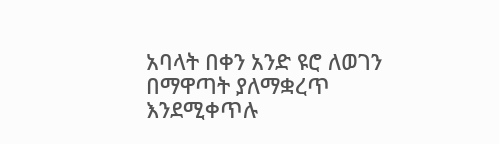አባላት በቀን አንድ ዩሮ ለወገን በማዋጣት ያለማቋረጥ እንደሚቀጥሉ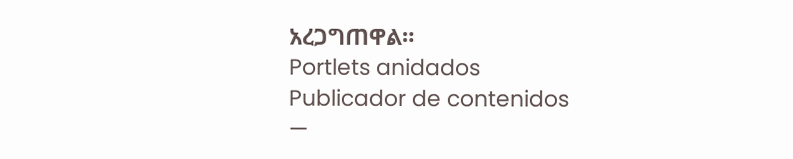አረጋግጠዋል።
Portlets anidados
Publicador de contenidos
—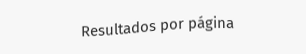Resultados por página